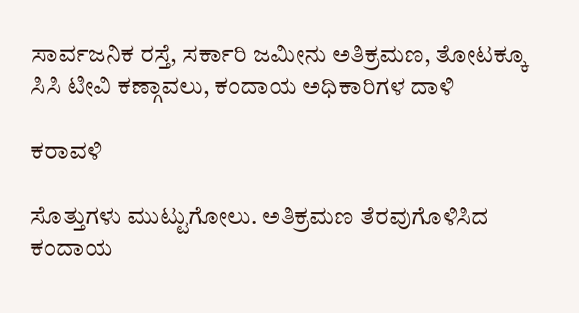ಸಾರ್ವಜನಿಕ ರಸ್ತೆ, ಸರ್ಕಾರಿ ಜಮೀನು ಅತಿಕ್ರಮಣ, ತೋಟಕ್ಕೂ ಸಿಸಿ ಟೀವಿ ಕಣ್ಗಾವಲು, ಕಂದಾಯ ಅಧಿಕಾರಿಗಳ ದಾಳಿ

ಕರಾವಳಿ

ಸೊತ್ತುಗಳು ಮುಟ್ಟುಗೋಲು. ಅತಿಕ್ರಮಣ ತೆರವುಗೊಳಿಸಿದ ಕಂದಾಯ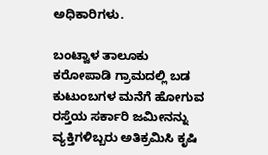ಅಧಿಕಾರಿಗಳು.

ಬಂಟ್ವಾಳ ತಾಲೂಕು ಕರೋಪಾಡಿ ಗ್ರಾಮದಲ್ಲಿ ಬಡ ಕುಟುಂಬಗಳ ಮನೆಗೆ ಹೋಗುವ ರಸ್ತೆಯ ಸರ್ಕಾರಿ ಜಮೀನನ್ನು ವ್ಯಕ್ತಿಗಳಿಬ್ಬರು ಅತಿಕ್ರಮಿಸಿ ಕೃಷಿ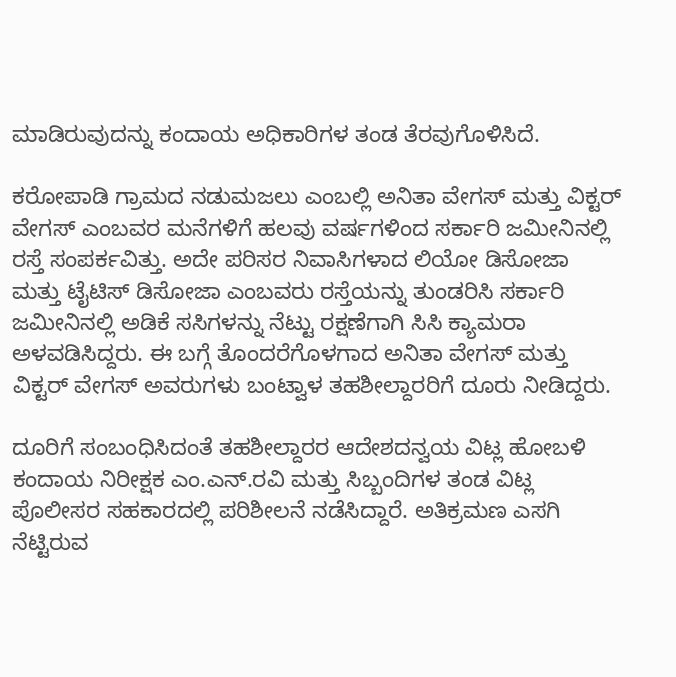ಮಾಡಿರುವುದನ್ನು ಕಂದಾಯ ಅಧಿಕಾರಿಗಳ ತಂಡ ತೆರವುಗೊಳಿಸಿದೆ.

ಕರೋಪಾಡಿ ಗ್ರಾಮದ ನಡುಮಜಲು ಎಂಬಲ್ಲಿ ಅನಿತಾ ವೇಗಸ್ ಮತ್ತು ವಿಕ್ಟರ್ ವೇಗಸ್ ಎಂಬವರ ಮನೆಗಳಿಗೆ ಹಲವು ವರ್ಷಗಳಿಂದ ಸರ್ಕಾರಿ ಜಮೀನಿನಲ್ಲಿ ರಸ್ತೆ ಸಂಪರ್ಕವಿತ್ತು. ಅದೇ ಪರಿಸರ ನಿವಾಸಿಗಳಾದ ಲಿಯೋ ಡಿಸೋಜಾ ಮತ್ತು ಟೈಟಿಸ್ ಡಿಸೋಜಾ ಎಂಬವರು ರಸ್ತೆಯನ್ನು ತುಂಡರಿಸಿ ಸರ್ಕಾರಿ ಜಮೀನಿನಲ್ಲಿ ಅಡಿಕೆ ಸಸಿಗಳನ್ನು ನೆಟ್ಟು ರಕ್ಷಣೆಗಾಗಿ ಸಿಸಿ ಕ್ಯಾಮರಾ ಅಳವಡಿಸಿದ್ದರು. ಈ ಬಗ್ಗೆ ತೊಂದರೆಗೊಳಗಾದ ಅನಿತಾ ವೇಗಸ್ ಮತ್ತು ವಿಕ್ಟರ್ ವೇಗಸ್ ಅವರುಗಳು ಬಂಟ್ವಾಳ ತಹಶೀಲ್ದಾರರಿಗೆ ದೂರು ನೀಡಿದ್ದರು.

ದೂರಿಗೆ ಸಂಬಂಧಿಸಿದಂತೆ ತಹಶೀಲ್ದಾರರ ಆದೇಶದನ್ವಯ ವಿಟ್ಲ ಹೋಬಳಿ ಕಂದಾಯ ನಿರೀಕ್ಷಕ ಎಂ.ಎನ್.ರವಿ ಮತ್ತು ಸಿಬ್ಬಂದಿಗಳ ತಂಡ ವಿಟ್ಲ ಪೊಲೀಸರ ಸಹಕಾರದಲ್ಲಿ ಪರಿಶೀಲನೆ ನಡೆಸಿದ್ದಾರೆ. ಅತಿಕ್ರಮಣ ಎಸಗಿ ನೆಟ್ಟಿರುವ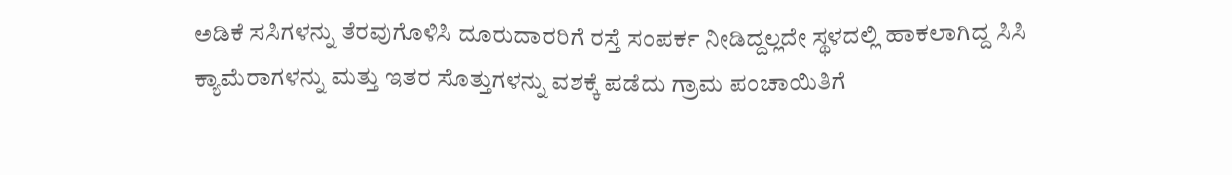ಅಡಿಕೆ ಸಸಿಗಳನ್ನು ತೆರವುಗೊಳಿಸಿ ದೂರುದಾರರಿಗೆ ರಸ್ತೆ ಸಂಪರ್ಕ ನೀಡಿದ್ದಲ್ಲದೇ ಸ್ಥಳದಲ್ಲಿ ಹಾಕಲಾಗಿದ್ದ ಸಿಸಿ ಕ್ಯಾಮೆರಾಗಳನ್ನು ಮತ್ತು ಇತರ ಸೊತ್ತುಗಳನ್ನು ವಶಕ್ಕೆ ಪಡೆದು ಗ್ರಾಮ ಪಂಚಾಯಿತಿಗೆ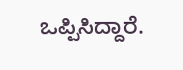ಒಪ್ಪಿಸಿದ್ದಾರೆ.